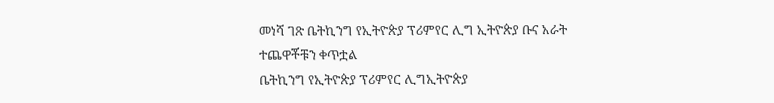መነሻ ገጽ ቤትኪንግ የኢትዮጵያ ፕሪምየር ሊግ ኢትዮጵያ ቡና አራት ተጨዋቾቹን ቀጥቷል
ቤትኪንግ የኢትዮጵያ ፕሪምየር ሊግኢትዮጵያ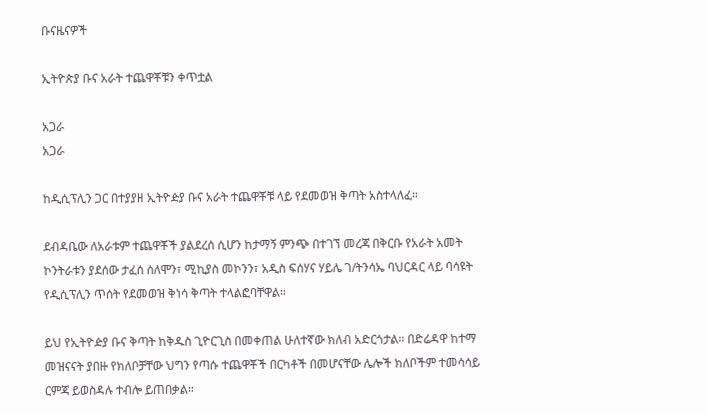ቡናዜናዎች

ኢትዮጵያ ቡና አራት ተጨዋቾቹን ቀጥቷል

አጋራ
አጋራ

ከዲሲፕሊን ጋር በተያያዘ ኢትዮዽያ ቡና አራት ተጨዋቾቹ ላይ የደመወዝ ቅጣት አስተላለፈ።

ደብዳቤው ለአራቱም ተጨዋቾች ያልደረሰ ሲሆን ከታማኝ ምንጭ በተገኘ መረጃ በቅርቡ የአራት አመት ኮንትራቱን ያደሰው ታፈሰ ሰለሞን፣ ሚኪያስ መኮንን፣ አዲስ ፍሰሃና ሃይሌ ገ/ትንሳኤ ባህርዳር ላይ ባሳዩት የዲሲፕሊን ጥሰት የደመወዝ ቅነሳ ቅጣት ተላልፎባቸዋል።

ይህ የኢትዮዽያ ቡና ቅጣት ከቅዱስ ጊዮርጊስ በመቀጠል ሁለተኛው ክለብ አድርጎታል። በድሬዳዋ ከተማ መዝናናት ያበዙ የክለቦቻቸው ህግን የጣሱ ተጨዋቾች በርካቶች በመሆናቸው ሌሎች ክለቦችም ተመሳሳይ ርምጃ ይወስዳሉ ተብሎ ይጠበቃል።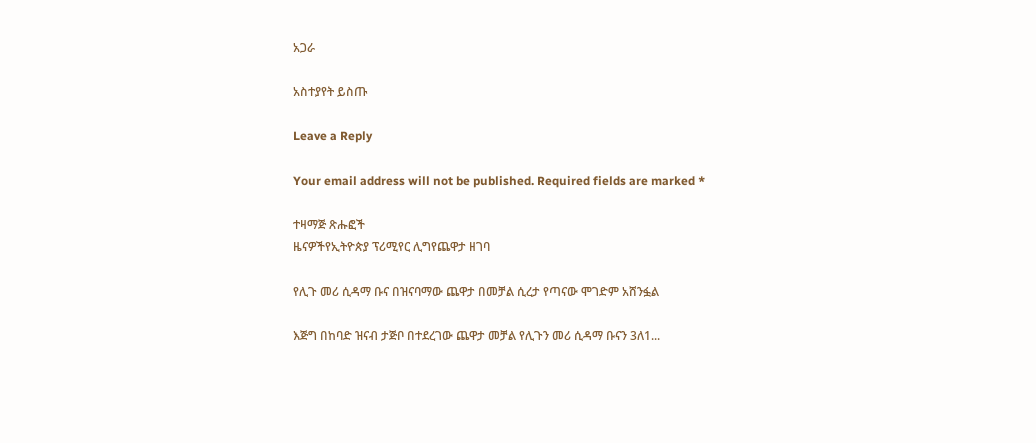አጋራ

አስተያየት ይስጡ

Leave a Reply

Your email address will not be published. Required fields are marked *

ተዛማጅ ጽሑፎች
ዜናዎችየኢትዮጵያ ፕሪሚየር ሊግየጨዋታ ዘገባ

የሊጉ መሪ ሲዳማ ቡና በዝናባማው ጨዋታ በመቻል ሲረታ የጣናው ሞገድም አሸንፏል

እጅግ በከባድ ዝናብ ታጅቦ በተደረገው ጨዋታ መቻል የሊጉን መሪ ሲዳማ ቡናን 3ለ1...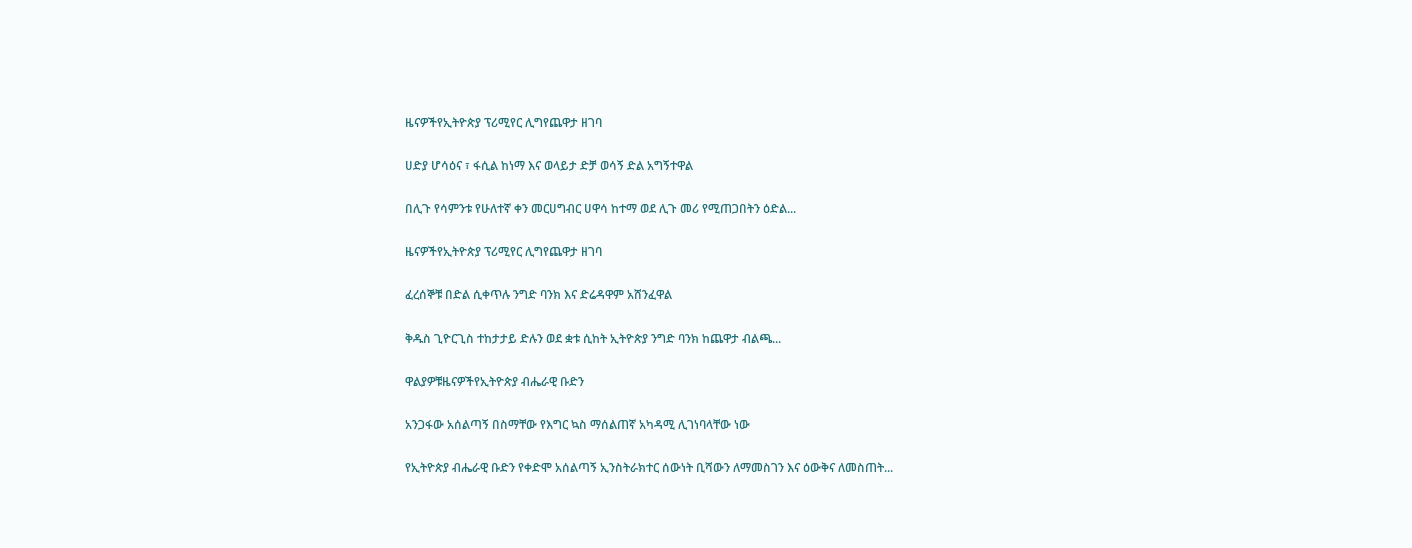ዜናዎችየኢትዮጵያ ፕሪሚየር ሊግየጨዋታ ዘገባ

ሀድያ ሆሳዕና ፣ ፋሲል ከነማ እና ወላይታ ድቻ ወሳኝ ድል አግኝተዋል

በሊጉ የሳምንቱ የሁለተኛ ቀን መርሀግብር ሀዋሳ ከተማ ወደ ሊጉ መሪ የሚጠጋበትን ዕድል...

ዜናዎችየኢትዮጵያ ፕሪሚየር ሊግየጨዋታ ዘገባ

ፈረሰኞቹ በድል ሲቀጥሉ ንግድ ባንክ እና ድሬዳዋም አሸንፈዋል

ቅዱስ ጊዮርጊስ ተከታታይ ድሉን ወደ ቋቱ ሲከት ኢትዮጵያ ንግድ ባንክ ከጨዋታ ብልጫ...

ዋልያዎቹዜናዎችየኢትዮጵያ ብሔራዊ ቡድን

አንጋፋው አሰልጣኝ በስማቸው የእግር ኳስ ማሰልጠኛ አካዳሚ ሊገነባላቸው ነው

የኢትዮጵያ ብሔራዊ ቡድን የቀድሞ አሰልጣኝ ኢንስትራክተር ሰውነት ቢሻውን ለማመስገን እና ዕውቅና ለመስጠት...